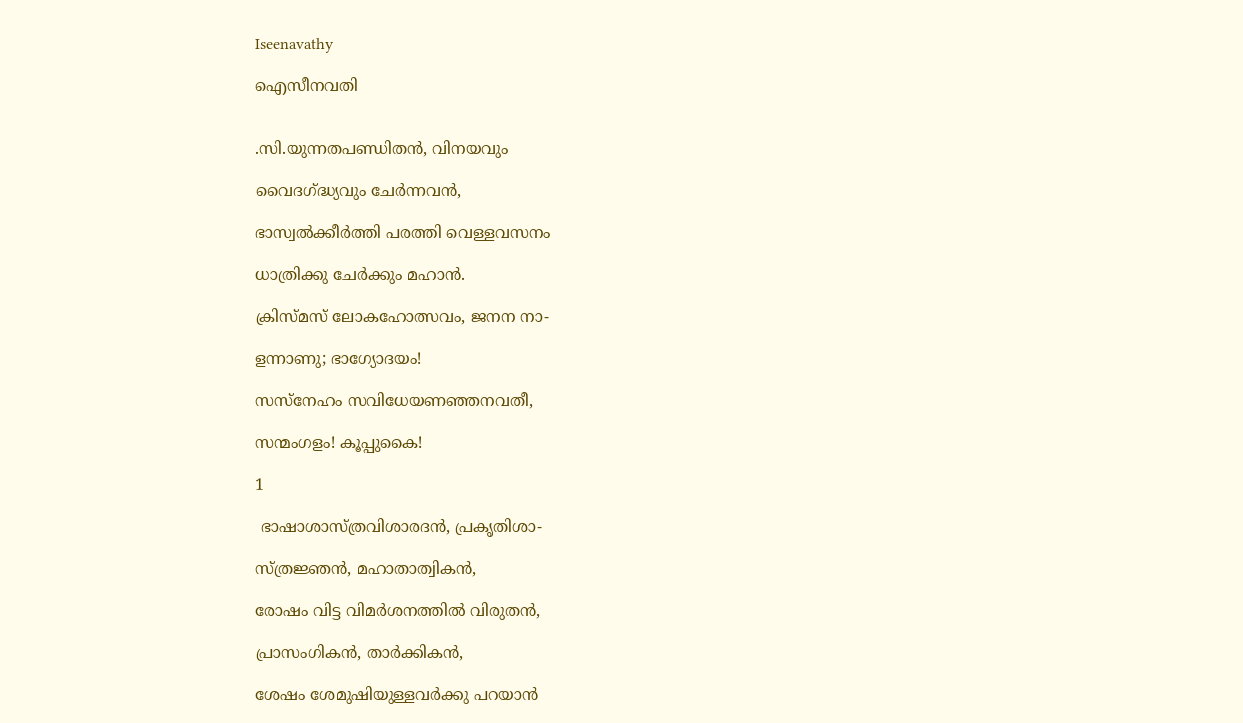Iseenavathy

ഐസീനവതി


.സി.യുന്നതപണ്ഡിതൻ, വിനയവും

വൈദഗ്ദ്ധ്യവും ചേർന്നവൻ,

ഭാസ്വൽക്കീർത്തി പരത്തി വെള്ളവസനം

ധാത്രിക്കു ചേർക്കും മഹാൻ.

ക്രിസ്മസ് ലോകഹോത്സവം, ജനന നാ-

ളന്നാണു; ഭാഗ്യോദയം!

സസ്നേഹം സവിധേയണഞ്ഞനവതീ,

സന്മംഗളം! കൂപ്പുകൈ!

1

 ഭാഷാശാസ്ത്രവിശാരദൻ, പ്രകൃതിശാ-

സ്ത്രജ്ഞൻ, മഹാതാത്വികൻ,

രോഷം വിട്ട വിമർശനത്തിൽ വിരുതൻ,

പ്രാസംഗികൻ, താർക്കികൻ,

ശേഷം ശേമുഷിയുള്ളവർക്കു പറയാൻ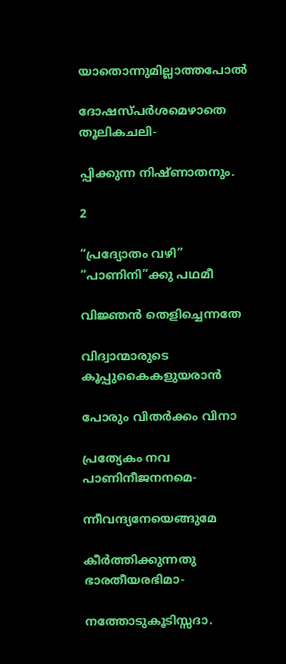യാതൊന്നുമില്ലാത്തപോൽ

ദോഷസ്പർശമെഴാതെ തൂലികചലി-

പ്പിക്കുന്ന നിഷ്ണാതനും.

2

“പ്രദ്യോതം വഴി” “പാണിനി”ക്കു പഥമീ

വിജ്ഞൻ തെളിച്ചെന്നതേ

വിദ്വാന്മാരുടെ കൂപ്പുകൈകളുയരാൻ

പോരും വിതർക്കം വിനാ

പ്രത്യേകം നവ പാണിനീജനനമെ-

ന്നീവന്ദ്യനേയെങ്ങുമേ

കീർത്തിക്കുന്നതു ഭാരതീയരഭിമാ-

നത്തോടുകൂടിസ്സദാ.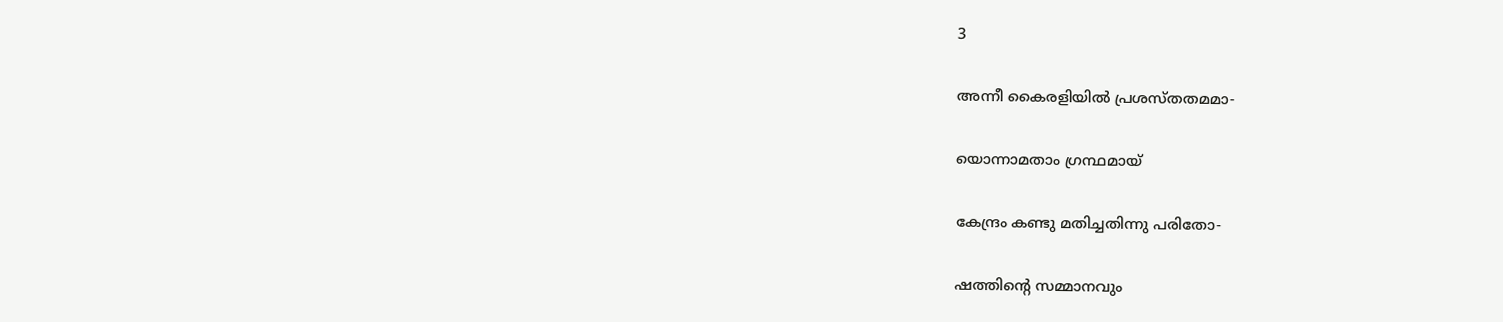3

അന്നീ കൈരളിയിൽ പ്രശസ്തതമമാ-

യൊന്നാമതാം ഗ്രന്ഥമായ്

കേന്ദ്രം കണ്ടു മതിച്ചതിന്നു പരിതോ-

ഷത്തിന്റെ സമ്മാനവും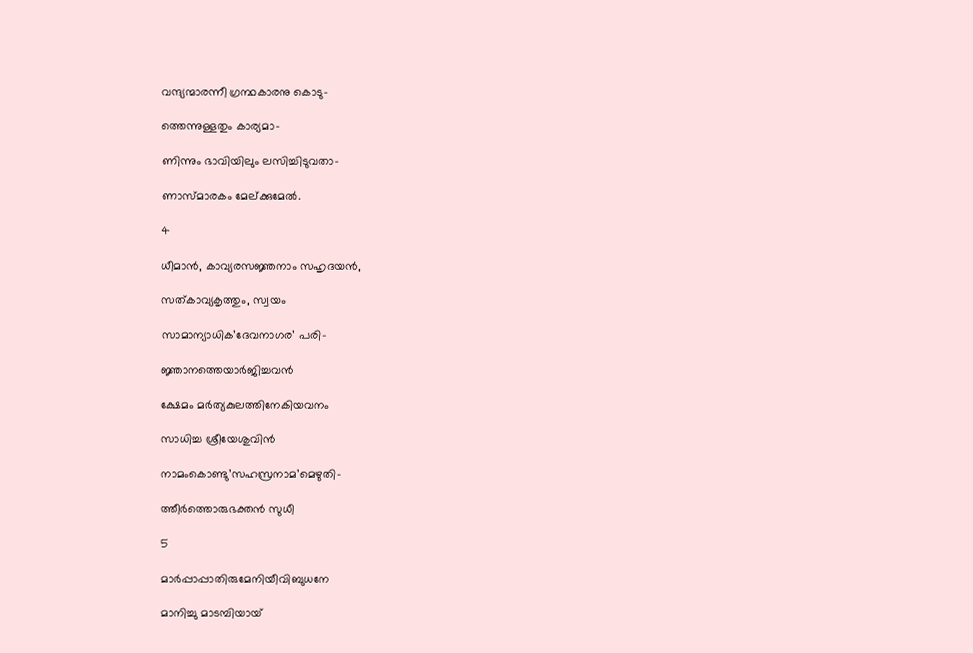വന്ദ്യന്മാരന്നീ ഗ്രന്ഥകാരനു കൊടു-

ത്തെന്നുള്ളതും കാര്യമാ-

ണിന്നും ഭാവിയിലും ലസിച്ചിടുവതാ-

ണാസ്മാരകം മേല്ക്കുമേൽ.

4

ധീമാൻ, കാവ്യരസജ്ഞനാം സഹൃദയൻ,

സത്കാവ്യകൃത്തും, സ്വയം

സാമാന്യാധിക’ദേവനാഗര’ പരി-

ജ്ഞാനത്തെയാർജിച്ചവൻ

ക്ഷേമം മർത്യകുലത്തിനേകിയവനം

സാധിച്ച ശ്രീയേശുവിൻ

നാമംകൊണ്ടു’സഹസ്രനാമ’മെഴുതി-

ത്തീർത്തൊരുഭക്തൻ സുധീ

5

മാർപ്പാപ്പാതിരുമേനിയീവിബുധനേ

മാനിച്ചു മാടമ്പിയായ്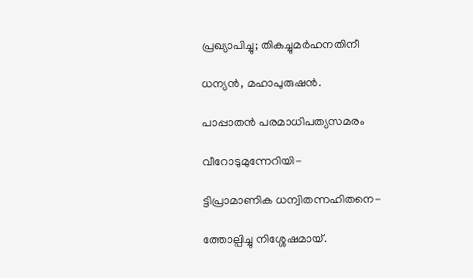പ്രഖ്യാപിച്ചു; തികച്ചുമർഹനതിനീ

ധന്യൻ, മഹാപുരുഷൻ.

പാപ്പാതൻ പരമാധിപത്യസമരം

വീറോടുമുന്നേറിയി-

ട്ടിപ്രാമാണിക ധന്വിതന്നഹിതനെ-

ത്തോല്പിച്ചു നിശ്ശേഷമായ്.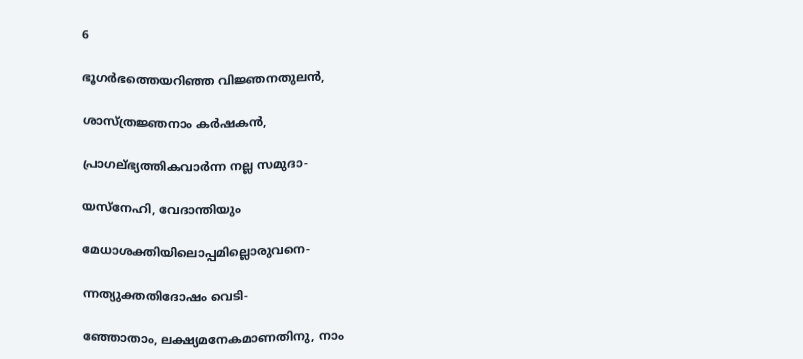6

ഭൂഗർഭത്തെയറിഞ്ഞ വിജ്ഞനതുലൻ,

ശാസ്ത്രജ്ഞനാം കർഷകൻ,

പ്രാഗല്ഭ്യത്തികവാർന്ന നല്ല സമുദാ-

യസ്നേഹി, വേദാന്തിയും

മേധാശക്തിയിലൊപ്പമില്ലൊരുവനെ-

ന്നത്യുക്തതിദോഷം വെടി-

ഞ്ഞോതാം, ലക്ഷ്യമനേകമാണതിനു, നാം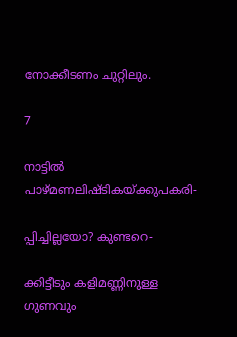നോക്കീടണം ചുറ്റിലും.

7

നാട്ടിൽ പാഴ്മണലിഷ്ടികയ്ക്കുപകരി-

പ്പിച്ചില്ലയോ? കുണ്ടറെ-

ക്കിട്ടീടും കളിമണ്ണിനുള്ള ഗുണവും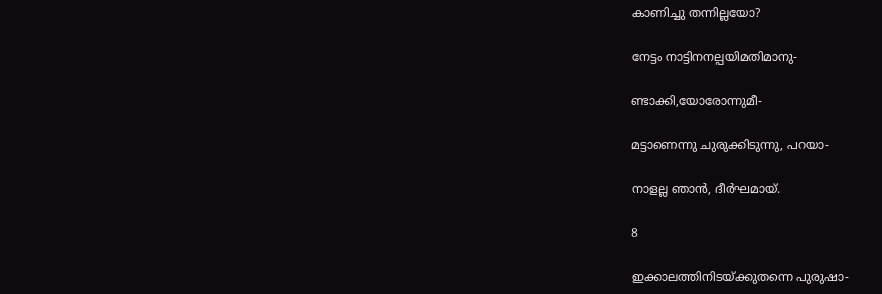കാണിച്ചു തന്നില്ലയോ?

നേട്ടം നാട്ടിനനല്പയിമതിമാനു-

ണ്ടാക്കി,യോരോന്നുമീ-

മട്ടാണെന്നു ചുരുക്കിടുന്നു, പറയാ-

നാളല്ല ഞാൻ, ദീർഘമായ്.

8

ഇക്കാലത്തിനിടയ്ക്കുതന്നെ പുരുഷാ-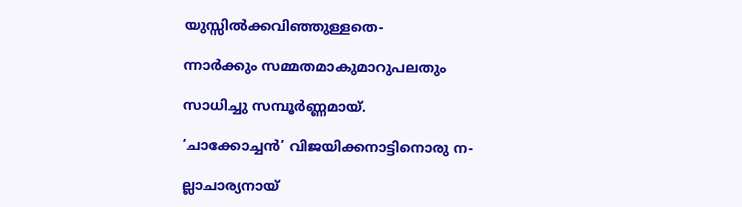യുസ്സിൽക്കവിഞ്ഞുള്ളതെ-

ന്നാർക്കും സമ്മതമാകുമാറുപലതും

സാധിച്ചു സമ്പൂർണ്ണമായ്.

‘ചാക്കോച്ചൻ’ വിജയിക്കനാട്ടിനൊരു ന-

ല്ലാചാര്യനായ്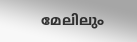മേലിലും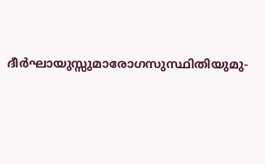ദീർഘായുസ്സുമാരോഗസുസ്ഥിതിയുമു-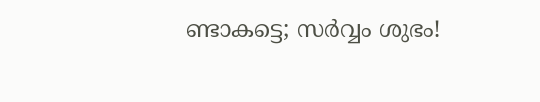ണ്ടാകട്ടെ; സർവ്വം ശുഭം!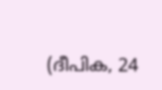(ദീപിക, 24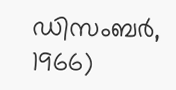ഡിസംബർ, 1966)